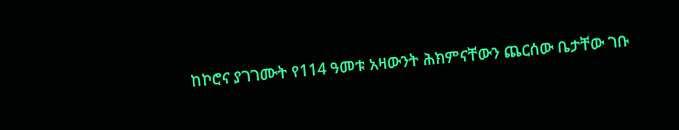ከኮሮና ያገገሙት የ114 ዓመቱ አዛውንት ሕክምናቸውን ጨርሰው ቤታቸው ገቡ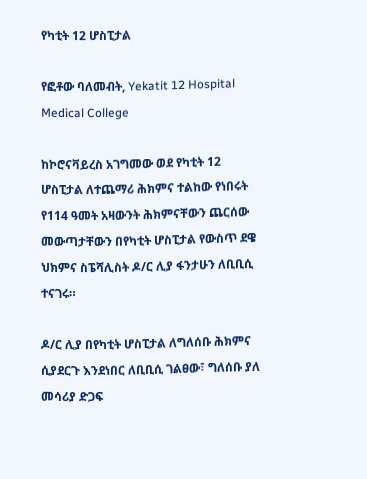የካቲት 12 ሆስፒታል

የፎቶው ባለመብት, Yekatit 12 Hospital Medical College

ከኮሮናቫይረስ አገግመው ወደ የካቲት 12 ሆስፒታል ለተጨማሪ ሕክምና ተልከው የነበሩት የ114 ዓመት አዛውንት ሕክምናቸውን ጨርሰው መውጣታቸውን በየካቲት ሆስፒታል የውስጥ ደዌ ህክምና ስፔሻሊስት ዶ/ር ሊያ ፋንታሁን ለቢቢሲ ተናገሩ።

ዶ/ር ሊያ በየካቲት ሆስፒታል ለግለሰቡ ሕክምና ሲያደርጉ እንደነበር ለቢቢሲ ገልፀው፣ ግለሰቡ ያለ መሳሪያ ድጋፍ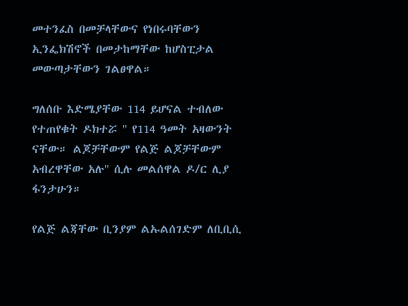መተንፈስ በመቻላቸውና የነበሩባቸውን ኢንፌክሽኖች በመታከማቸው ከሆስፒታል መውጣታቸውን ገልፀዋል።

ግለሰቡ እድሜያቸው 114 ይሆናል ተብለው የተጠየቁት ዶክተሯ " የ114 ዓመት አዛውንት ናቸው። ልጆቻቸውም የልጅ ልጆቻቸውም አብረዋቸው አሉ" ሲሉ መልሰዋል ዶ/ር ሊያ ፋንታሁን።

የልጅ ልጃቸው ቢንያም ልኡልሰገድም ለቢቢሲ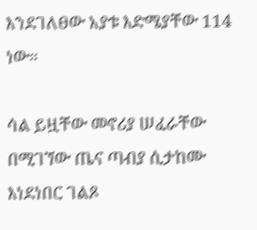እንደገለፀው አያቱ እድሜያቸው 114 ነው።

ሳል ይዟቸው መኖሪያ ሠፈራቸው በሚገኘው ጤና ጣብያ ሲታከሙ እነደነበር ገልጾ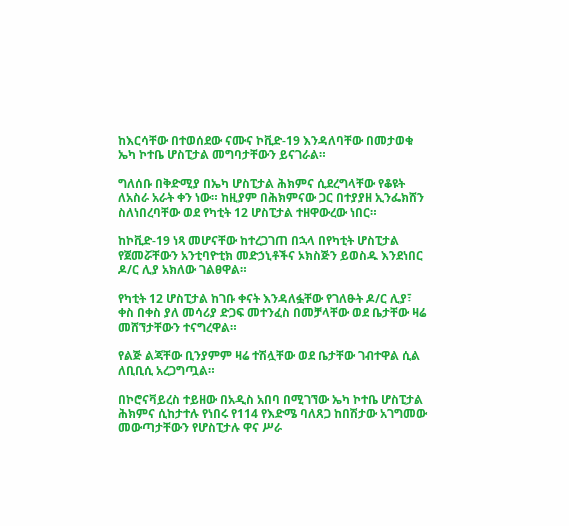ከእርሳቸው በተወሰደው ናሙና ኮቪድ-19 እንዳለባቸው በመታወቁ ኤካ ኮተቤ ሆስፒታል መግባታቸውን ይናገራል።

ግለሰቡ በቅድሚያ በኤካ ሆስፒታል ሕክምና ሲደረግላቸው የቆዩት ለአስራ አራት ቀን ነው። ከዚያም በሕክምናው ጋር በተያያዘ ኢንፌክሸን ስለነበረባቸው ወደ የካቲት 12 ሆስፒታል ተዘዋውረው ነበር።

ከኮቪድ-19 ነጻ መሆናቸው ከተረጋገጠ በኋላ በየካቲት ሆስፒታል የጀመሯቸውን አንቲባዮቲክ መድኃኒቶችና ኦክስጅን ይወስዱ እንደነበር ዶ/ር ሊያ አክለው ገልፀዋል።

የካቲት 12 ሆስፒታል ከገቡ ቀናት እንዳለፏቸው የገለፁት ዶ/ር ሊያ፣ ቀስ በቀስ ያለ መሳሪያ ድጋፍ መተንፈስ በመቻላቸው ወደ ቤታቸው ዛሬ መሸኘታቸውን ተናግረዋል።

የልጅ ልጃቸው ቢንያምም ዛሬ ተሽሏቸው ወደ ቤታቸው ገብተዋል ሲል ለቢቢሲ አረጋግጧል።

በኮሮናቫይረስ ተይዘው በአዲስ አበባ በሚገኘው ኤካ ኮተቤ ሆስፒታል ሕክምና ሲከታተሉ የነበሩ የ114 የእድሜ ባለጸጋ ከበሽታው አገግመው መውጣታቸውን የሆስፒታሉ ዋና ሥራ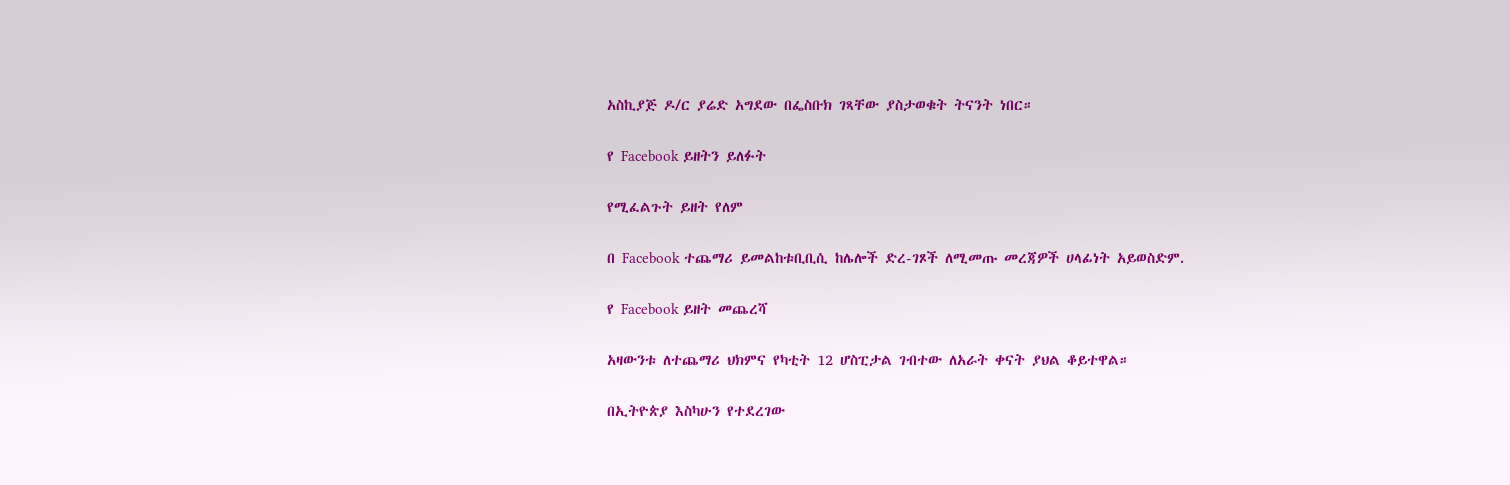አስኪያጅ ዶ/ር ያሬድ አግደው በፌስቡክ ገጻቸው ያስታወቁት ትናንት ነበር።

የ Facebook ይዘትን ይለፉት

የሚፈልጉት ይዘት የለም

በ Facebook ተጨማሪ ይመልከቱቢቢሲ ከሌሎች ድረ-ገጾች ለሚመጡ መረጃዎች ሀላፊነት አይወስድም.

የ Facebook ይዘት መጨረሻ

አዛውንቱ ለተጨማሪ ህክምና የካቲት 12 ሆስፒታል ገብተው ለአራት ቀናት ያህል ቆይተዋል።

በኢትዮጵያ እስካሁን የተደረገው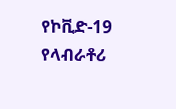የኮቪድ-19 የላብራቶሪ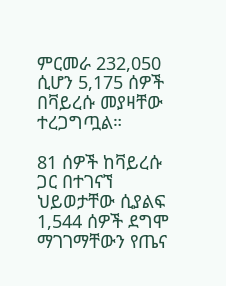ምርመራ 232,050 ሲሆን 5,175 ሰዎች በቫይረሱ መያዛቸው ተረጋግጧል።

81 ሰዎች ከቫይረሱ ጋር በተገናኘ ህይወታቸው ሲያልፍ 1,544 ሰዎች ደግሞ ማገገማቸውን የጤና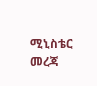ሚኒስቴር መረጃ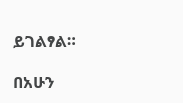ይገልፃል።

በአሁን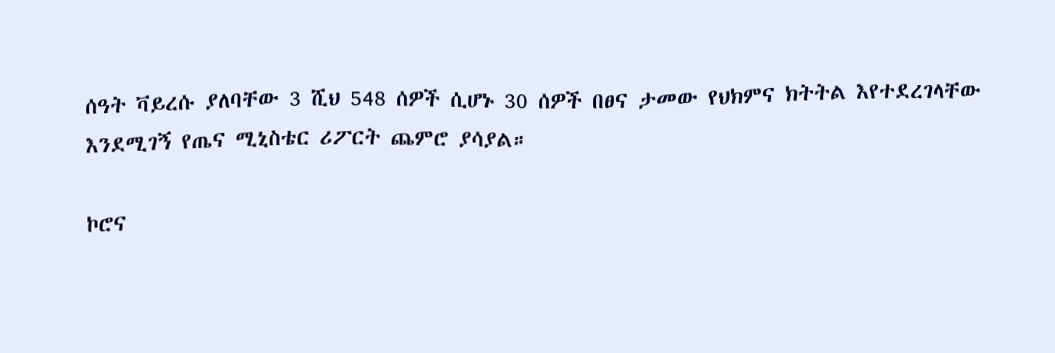ሰዓት ቫይረሱ ያለባቸው 3 ሺህ 548 ሰዎች ሲሆኑ 30 ሰዎች በፀና ታመው የህክምና ክትትል እየተደረገላቸው እንደሚገኝ የጤና ሚኒስቴር ሪፖርት ጨምሮ ያሳያል።

ኮሮና